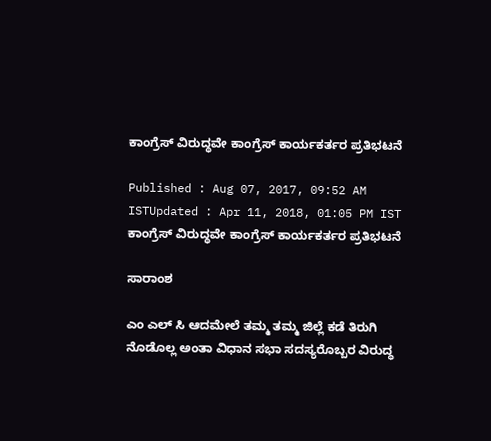ಕಾಂಗ್ರೆಸ್ ವಿರುದ್ಧವೇ ಕಾಂಗ್ರೆಸ್ ಕಾರ್ಯಕರ್ತರ ಪ್ರತಿಭಟನೆ

Published : Aug 07, 2017, 09:52 AM ISTUpdated : Apr 11, 2018, 01:05 PM IST
ಕಾಂಗ್ರೆಸ್ ವಿರುದ್ಧವೇ ಕಾಂಗ್ರೆಸ್ ಕಾರ್ಯಕರ್ತರ ಪ್ರತಿಭಟನೆ

ಸಾರಾಂಶ

ಎಂ ಎಲ್ ಸಿ ಆದಮೇಲೆ ತಮ್ಮ ತಮ್ಮ ಜಿಲ್ಲೆ ಕಡೆ ತಿರುಗಿ ನೊಡೊಲ್ಲ ಅಂತಾ ವಿಧಾನ ಸಭಾ ಸದಸ್ಯರೊಬ್ಬರ ವಿರುದ್ಧ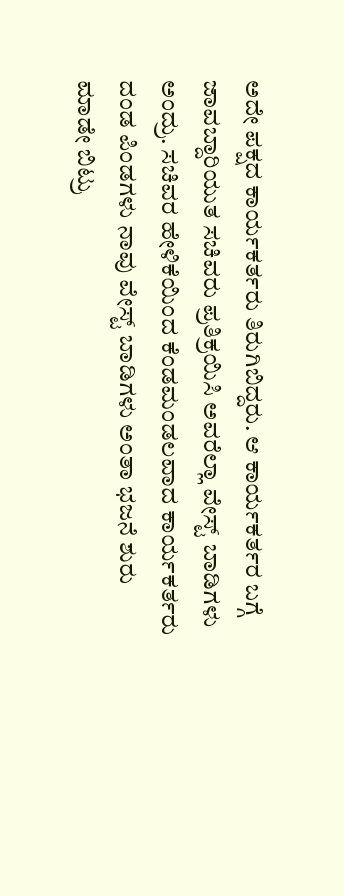ಅದೇ ಪಕ್ಷದ ಕಾರ್ಯಕರ್ತರು ತಿರುಗಿಬಿದ್ದರು. ಆ ಕಾರ್ಯಕರ್ತರ ಬಗ್ಗೆ ಜಾವಬ್ದಾರಿಯುತ ಸಚಿವರು ಪ್ರತಿಕ್ರಯಿಸಿ ಅವರೆಲ್ಲಾ ವೇಸ್ಟ್ ಬಾಡಿಗಳು ಅಂದ್ರು. ಸಚಿವರ ಹೇಳಿಕೆಯಿಂದ ಕೆಂಡಮಂಡಲವಾದ ಕಾರ್ಯಕರ್ತರು ದಂಡ ಪಿಂಡಗಳು ನಾವು ವೇಸ್ಟ್ ಬಾಡಿಗಳು ಅಂತಾ ಭಜನೆ ಶುರು ಮಾಡೇ ಬಿಟ್ರು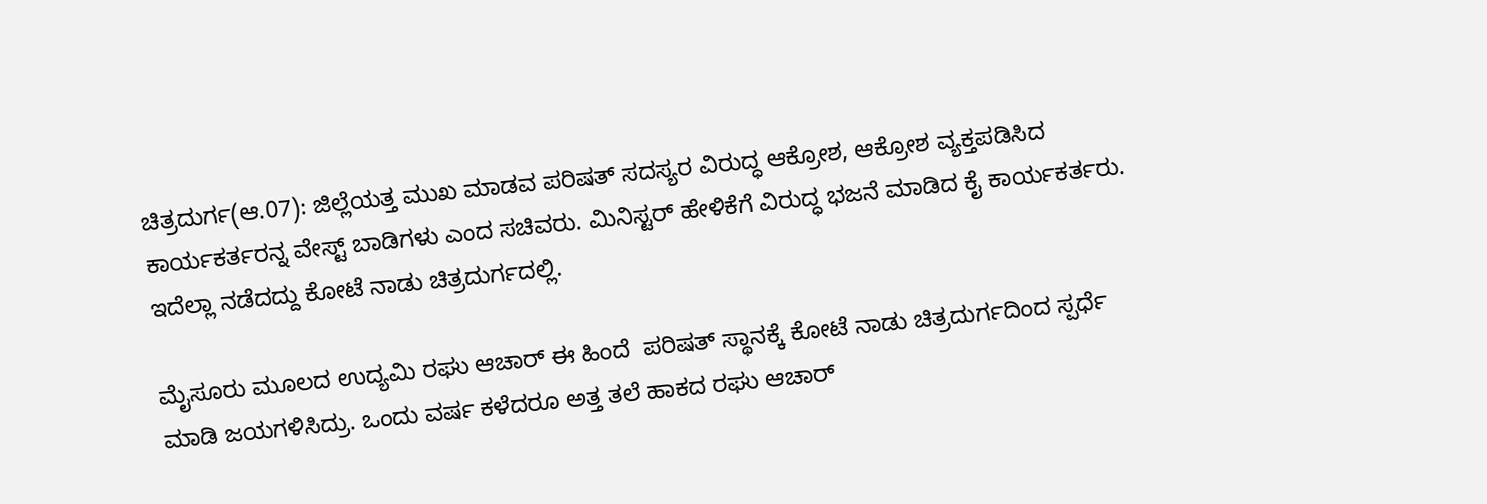ಚಿತ್ರದುರ್ಗ(ಆ.07): ಜಿಲ್ಲೆಯತ್ತ ಮುಖ ಮಾಡವ ಪರಿಷತ್ ಸದಸ್ಯರ ವಿರುದ್ಧ ಆಕ್ರೋಶ, ಆಕ್ರೋಶ ವ್ಯಕ್ತಪಡಿಸಿದ ಕಾರ್ಯಕರ್ತರನ್ನ ವೇಸ್ಟ್ ಬಾಡಿಗಳು ಎಂದ ಸಚಿವರು. ಮಿನಿಸ್ಟರ್ ಹೇಳಿಕೆಗೆ ವಿರುದ್ಧ ಭಜನೆ ಮಾಡಿದ ಕೈ ಕಾರ್ಯಕರ್ತರು. ಇದೆಲ್ಲಾ ನಡೆದದ್ದು ಕೋಟೆ ನಾಡು ಚಿತ್ರದುರ್ಗದಲ್ಲಿ.

ಮೈಸೂರು ಮೂಲದ ಉದ್ಯಮಿ ರಘು ಆಚಾರ್ ಈ ಹಿಂದೆ  ಪರಿಷತ್ ಸ್ಥಾನಕ್ಕೆ ಕೋಟೆ ನಾಡು ಚಿತ್ರದುರ್ಗದಿಂದ ಸ್ಪರ್ಧೆ ಮಾಡಿ ಜಯಗಳಿಸಿದ್ರು. ಒಂದು ವರ್ಷ ಕಳೆದರೂ ಅತ್ತ ತಲೆ ಹಾಕದ ರಘು ಆಚಾರ್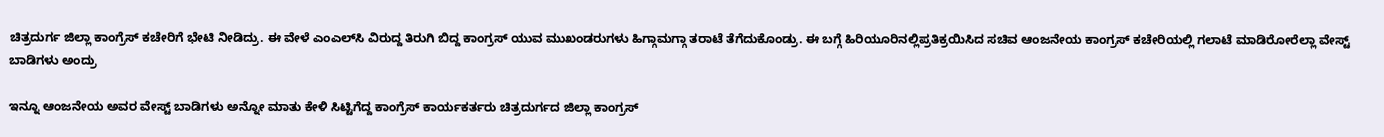ಚಿತ್ರದುರ್ಗ ಜಿಲ್ಲಾ ಕಾಂಗ್ರೆಸ್ ಕಚೇರಿಗೆ ಭೇಟಿ ನೀಡಿದ್ರು. ಈ ವೇಳೆ ಎಂಎಲ್‌ಸಿ ವಿರುದ್ದ ತಿರುಗಿ ಬಿದ್ದ ಕಾಂಗ್ರಸ್ ಯುವ ಮುಖಂಡರುಗಳು ಹಿಗ್ಗಾಮಗ್ಗಾ ತರಾಟೆ ತೆಗೆದುಕೊಂಡ್ರು. ಈ ಬಗ್ಗೆ ಹಿರಿಯೂರಿನಲ್ಲಿಪ್ರತಿಕ್ರಯಿಸಿದ ಸಚಿವ ಆಂಜನೇಯ ಕಾಂಗ್ರಸ್ ಕಚೇರಿಯಲ್ಲಿ ಗಲಾಟೆ ಮಾಡಿರೋರೆಲ್ಲಾ ವೇಸ್ಟ್ ಬಾಡಿಗಳು ಅಂದ್ರು

ಇನ್ನೂ ಆಂಜನೇಯ ಅವರ ವೇಸ್ಟ್ ಬಾಡಿಗಳು ಅನ್ನೋ ಮಾತು ಕೇಳಿ ಸಿಟ್ಟಿಗೆದ್ದ ಕಾಂಗ್ರೆಸ್ ಕಾರ್ಯಕರ್ತರು ಚಿತ್ರದುರ್ಗದ ಜಿಲ್ಲಾ ಕಾಂಗ್ರಸ್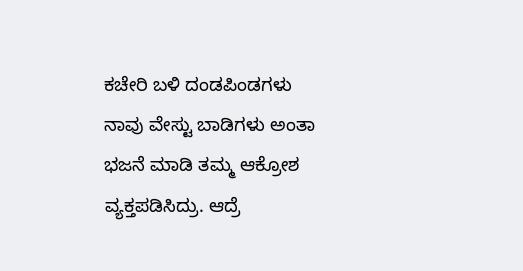ಕಚೇರಿ ಬಳಿ ದಂಡಪಿಂಡಗಳು ನಾವು ವೇಸ್ಟು ಬಾಡಿಗಳು ಅಂತಾ  ಭಜನೆ ಮಾಡಿ ತಮ್ಮ ಆಕ್ರೋಶ ವ್ಯಕ್ತಪಡಿಸಿದ್ರು. ಆದ್ರೆ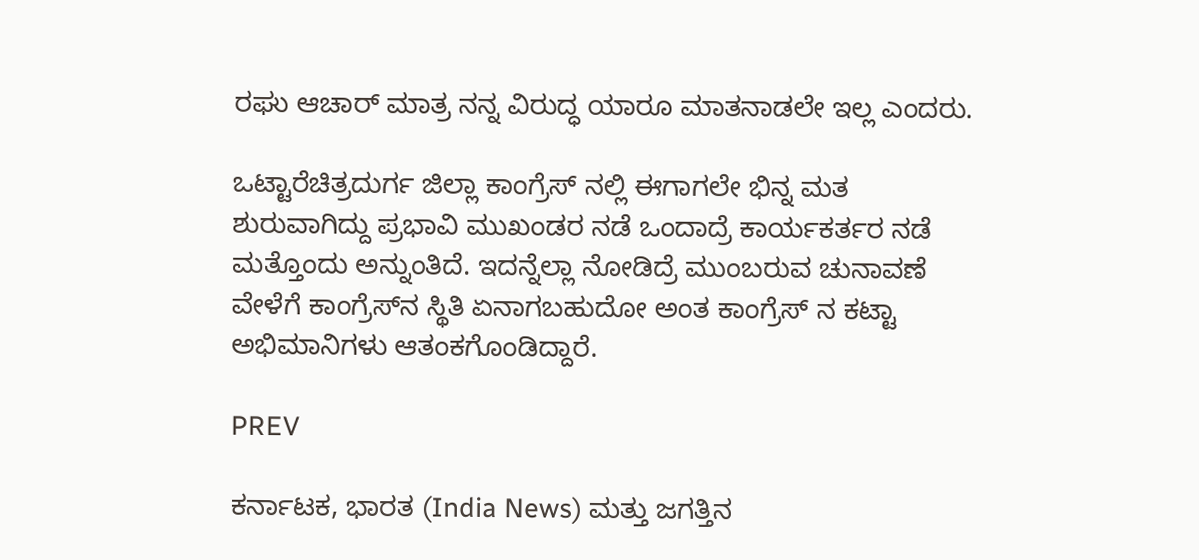ರಘು ಆಚಾರ್ ಮಾತ್ರ ನನ್ನ ವಿರುದ್ಧ ಯಾರೂ ಮಾತನಾಡಲೇ ಇಲ್ಲ ಎಂದರು.

ಒಟ್ಟಾರೆಚಿತ್ರದುರ್ಗ ಜಿಲ್ಲಾ ಕಾಂಗ್ರೆಸ್ ನಲ್ಲಿ ಈಗಾಗಲೇ ಭಿನ್ನ ಮತ ಶುರುವಾಗಿದ್ದು ಪ್ರಭಾವಿ ಮುಖಂಡರ ನಡೆ ಒಂದಾದ್ರೆ ಕಾರ್ಯಕರ್ತರ ನಡೆ ಮತ್ತೊಂದು ಅನ್ನುಂತಿದೆ. ಇದನ್ನೆಲ್ಲಾ ನೋಡಿದ್ರೆ ಮುಂಬರುವ ಚುನಾವಣೆ ವೇಳೆಗೆ ಕಾಂಗ್ರೆಸ್‌ನ ಸ್ಥಿತಿ ಏನಾಗಬಹುದೋ ಅಂತ ಕಾಂಗ್ರೆಸ್ ನ ಕಟ್ಟಾ ಅಭಿಮಾನಿಗಳು ಆತಂಕಗೊಂಡಿದ್ದಾರೆ.

PREV

ಕರ್ನಾಟಕ, ಭಾರತ (India News) ಮತ್ತು ಜಗತ್ತಿನ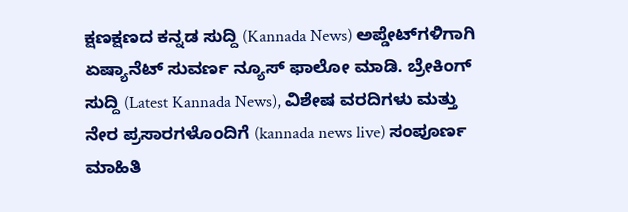ಕ್ಷಣಕ್ಷಣದ ಕನ್ನಡ ಸುದ್ದಿ (Kannada News) ಅಪ್ಡೇಟ್‌ಗಳಿಗಾಗಿ ಏಷ್ಯಾನೆಟ್ ಸುವರ್ಣ ನ್ಯೂಸ್‌ ಫಾಲೋ ಮಾಡಿ. ಬ್ರೇಕಿಂಗ್ ಸುದ್ದಿ (Latest Kannada News), ವಿಶೇಷ ವರದಿಗಳು ಮತ್ತು ನೇರ ಪ್ರಸಾರಗಳೊಂದಿಗೆ (kannada news live) ಸಂಪೂರ್ಣ ಮಾಹಿತಿ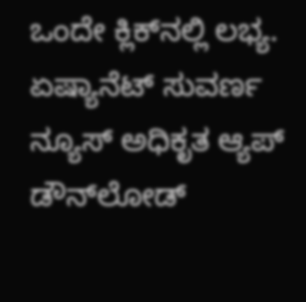ಒಂದೇ ಕ್ಲಿಕ್‌ನಲ್ಲಿ ಲಭ್ಯ. ಏಷ್ಯಾನೆಟ್ ಸುವರ್ಣ ನ್ಯೂಸ್ ಅಧಿಕೃತ ಆ್ಯಪ್ ಡೌನ್‌ಲೋಡ್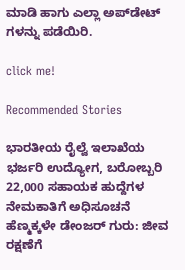ಮಾಡಿ ಹಾಗು ಎಲ್ಲಾ ಅಪ್‌ಡೇಟ್ ಗಳನ್ನು ಪಡೆಯಿರಿ.

click me!

Recommended Stories

ಭಾರತೀಯ ರೈಲ್ವೆ ಇಲಾಖೆಯ ಭರ್ಜರಿ ಉದ್ಯೋಗ, ಬರೋಬ್ಬರಿ 22,000 ಸಹಾಯಕ ಹುದ್ದೆಗಳ ನೇಮಕಾತಿಗೆ ಅಧಿಸೂಚನೆ
ಹೆಣ್ಮಕ್ಕಳೇ ಡೇಂಜರ್ ಗುರು: ಜೀವ ರಕ್ಷಣೆಗೆ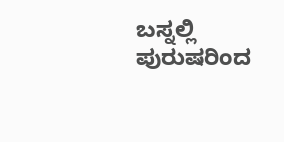ಬಸ್ನಲ್ಲಿ ಪುರುಷರಿಂದ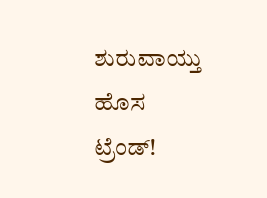ಶುರುವಾಯ್ತು ಹೊಸ ಟ್ರೆಂಡ್!